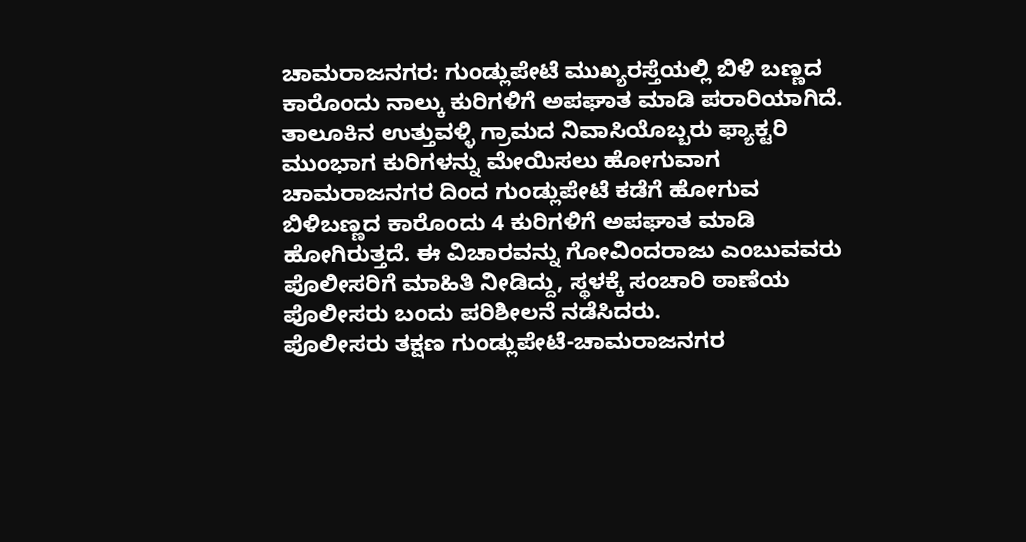ಚಾಮರಾಜನಗರ: ಗುಂಡ್ಲುಪೇಟೆ ಮುಖ್ಯರಸ್ತೆಯಲ್ಲಿ ಬಿಳಿ ಬಣ್ಣದ ಕಾರೊಂದು ನಾಲ್ಕು ಕುರಿಗಳಿಗೆ ಅಪಘಾತ ಮಾಡಿ ಪರಾರಿಯಾಗಿದೆ.
ತಾಲೂಕಿನ ಉತ್ತುವಳ್ಳಿ ಗ್ರಾಮದ ನಿವಾಸಿಯೊಬ್ಬರು ಫ್ಯಾಕ್ಟರಿ ಮುಂಭಾಗ ಕುರಿಗಳನ್ನು ಮೇಯಿಸಲು ಹೋಗುವಾಗ ಚಾಮರಾಜನಗರ ದಿಂದ ಗುಂಡ್ಲುಪೇಟೆ ಕಡೆಗೆ ಹೋಗುವ ಬಿಳಿಬಣ್ಣದ ಕಾರೊಂದು 4 ಕುರಿಗಳಿಗೆ ಅಪಘಾತ ಮಾಡಿ ಹೋಗಿರುತ್ತದೆ. ಈ ವಿಚಾರವನ್ನು ಗೋವಿಂದರಾಜು ಎಂಬುವವರು ಪೊಲೀಸರಿಗೆ ಮಾಹಿತಿ ನೀಡಿದ್ದು, ಸ್ಥಳಕ್ಕೆ ಸಂಚಾರಿ ಠಾಣೆಯ ಪೊಲೀಸರು ಬಂದು ಪರಿಶೀಲನೆ ನಡೆಸಿದರು.
ಪೊಲೀಸರು ತಕ್ಷಣ ಗುಂಡ್ಲುಪೇಟೆ-ಚಾಮರಾಜನಗರ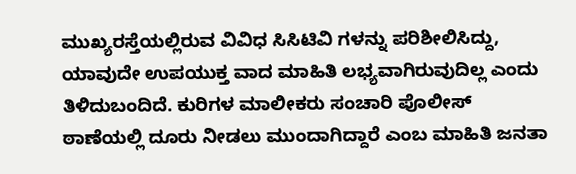ಮುಖ್ಯರಸ್ತೆಯಲ್ಲಿರುವ ವಿವಿಧ ಸಿಸಿಟಿವಿ ಗಳನ್ನು ಪರಿಶೀಲಿಸಿದ್ದು, ಯಾವುದೇ ಉಪಯುಕ್ತ ವಾದ ಮಾಹಿತಿ ಲಭ್ಯವಾಗಿರುವುದಿಲ್ಲ ಎಂದು ತಿಳಿದುಬಂದಿದೆ. ಕುರಿಗಳ ಮಾಲೀಕರು ಸಂಚಾರಿ ಪೊಲೀಸ್ ಠಾಣೆಯಲ್ಲಿ ದೂರು ನೀಡಲು ಮುಂದಾಗಿದ್ದಾರೆ ಎಂಬ ಮಾಹಿತಿ ಜನತಾ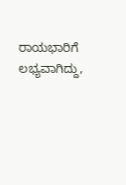ರಾಯಭಾರಿಗೆ ಲಭ್ಯವಾಗಿದ್ದು,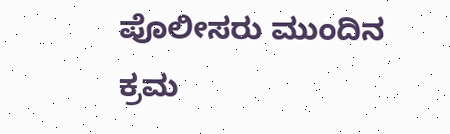ಪೊಲೀಸರು ಮುಂದಿನ ಕ್ರಮ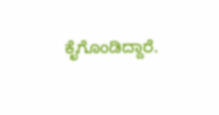ಕೈಗೊಂಡಿದ್ದಾರೆ.